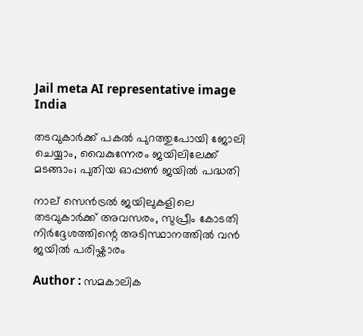Jail meta AI representative image
India

തടവുകാർക്ക് പകൽ പുറത്തുപോയി ജോലി ചെയ്യാം, വൈകുന്നേരം ജയിലിലേക്ക് മടങ്ങാം; പുതിയ ഓപ്പൺ ജയിൽ പദ്ധതി

നാല് സെൻട്രൽ ജയിലുകളിലെ തടവുകാർക്ക് അവസരം, സുപ്രീം കോടതി നിർദ്ദേശത്തിന്റെ അടിസ്ഥാനത്തിൽ വൻ ജയിൽ പരിഷ്കാരം

Author : സമകാലിക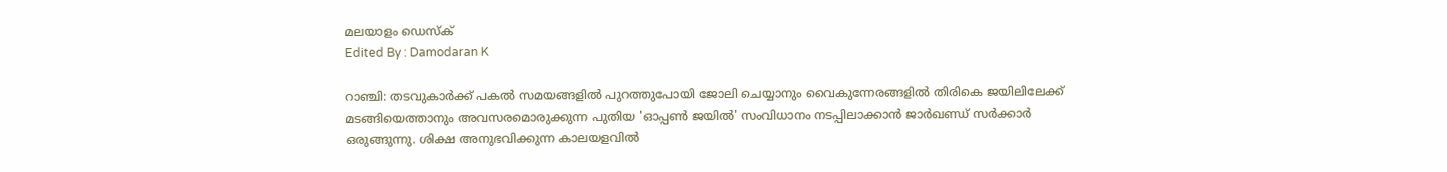മലയാളം ഡെസ്ക്
Edited By : Damodaran K

റാഞ്ചി: തടവുകാർക്ക് പകൽ സമയങ്ങളിൽ പുറത്തുപോയി ജോലി ചെയ്യാനും വൈകുന്നേരങ്ങളിൽ തിരികെ ജയിലിലേക്ക് മടങ്ങിയെത്താനും അവസരമൊരുക്കുന്ന പുതിയ 'ഓപ്പൺ ജയിൽ' സംവിധാനം നടപ്പിലാക്കാൻ ജാർഖണ്ഡ് സർക്കാർ ഒരുങ്ങുന്നു. ശിക്ഷ അനുഭവിക്കുന്ന കാലയളവിൽ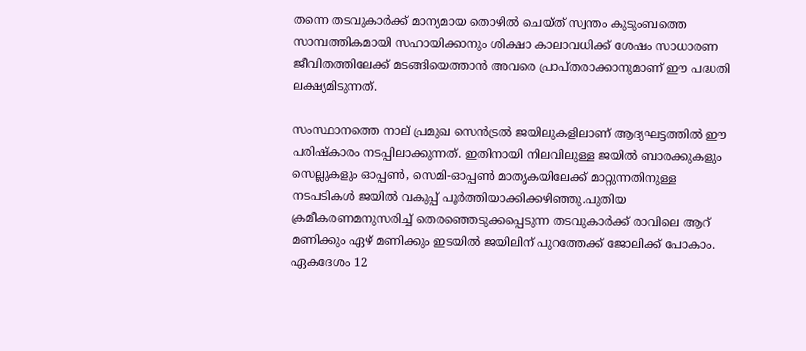തന്നെ തടവുകാർക്ക് മാന്യമായ തൊഴിൽ ചെയ്ത് സ്വന്തം കുടുംബത്തെ സാമ്പത്തികമായി സഹായിക്കാനും ശിക്ഷാ കാലാവധിക്ക് ശേഷം സാധാരണ ജീവിതത്തിലേക്ക് മടങ്ങിയെത്താൻ അവരെ പ്രാപ്തരാക്കാനുമാണ് ഈ പദ്ധതി ലക്ഷ്യമിടുന്നത്.

സംസ്ഥാനത്തെ നാല് പ്രമുഖ സെൻട്രൽ ജയിലുകളിലാണ് ആദ്യഘട്ടത്തിൽ ഈ പരിഷ്കാരം നടപ്പിലാക്കുന്നത്. ഇതിനായി നിലവിലുള്ള ജയിൽ ബാരക്കുകളും സെല്ലുകളും ഓപ്പൺ, സെമി-ഓപ്പൺ മാതൃകയിലേക്ക് മാറ്റുന്നതിനുള്ള നടപടികൾ ജയിൽ വകുപ്പ് പൂർത്തിയാക്കിക്കഴിഞ്ഞു.പുതിയ ക്രമീകരണമനുസരിച്ച് തെരഞ്ഞെടുക്കപ്പെടുന്ന തടവുകാർക്ക് രാവിലെ ആറ് മണിക്കും ഏഴ് മണിക്കും ഇടയിൽ ജയിലിന് പുറത്തേക്ക് ജോലിക്ക് പോകാം. ഏകദേശം 12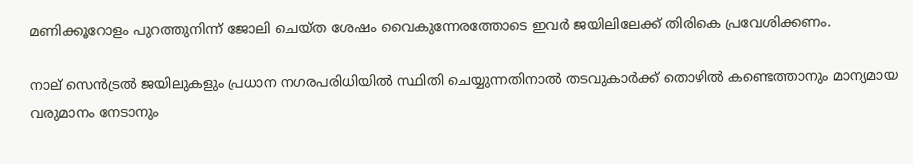മണിക്കൂറോളം പുറത്തുനിന്ന് ജോലി ചെയ്ത ശേഷം വൈകുന്നേരത്തോടെ ഇവർ ജയിലിലേക്ക് തിരികെ പ്രവേശിക്കണം.

നാല് സെൻട്രൽ ജയിലുകളും പ്രധാന നഗരപരിധിയിൽ സ്ഥിതി ചെയ്യുന്നതിനാൽ തടവുകാർക്ക് തൊഴിൽ കണ്ടെത്താനും മാന്യമായ വരുമാനം നേടാനും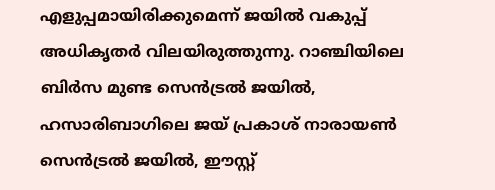എളുപ്പമായിരിക്കുമെന്ന് ജയിൽ വകുപ്പ് അധികൃതർ വിലയിരുത്തുന്നു. റാഞ്ചിയിലെ ബിർസ മുണ്ട സെൻട്രൽ ജയിൽ, ഹസാരിബാഗിലെ ജയ് പ്രകാശ് നാരായൺ സെൻട്രൽ ജയിൽ, ഈസ്റ്റ്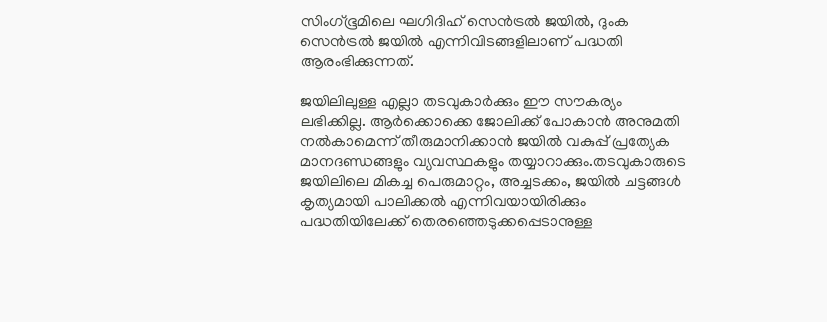സിംഗ്ഭൂമിലെ ഘഗിദിഹ് സെൻട്രൽ ജയിൽ, ദുംക സെൻട്രൽ ജയിൽ എന്നിവിടങ്ങളിലാണ് പദ്ധതി ആരംഭിക്കുന്നത്.

ജയിലിലുള്ള എല്ലാ തടവുകാർക്കും ഈ സൗകര്യം ലഭിക്കില്ല. ആർക്കൊക്കെ ജോലിക്ക് പോകാൻ അനുമതി നൽകാമെന്ന് തീരുമാനിക്കാൻ ജയിൽ വകുപ്പ് പ്രത്യേക മാനദണ്ഡങ്ങളും വ്യവസ്ഥകളും തയ്യാറാക്കും.തടവുകാരുടെ ജയിലിലെ മികച്ച പെരുമാറ്റം, അച്ചടക്കം, ജയിൽ ചട്ടങ്ങൾ കൃത്യമായി പാലിക്കൽ എന്നിവയായിരിക്കും പദ്ധതിയിലേക്ക് തെരഞ്ഞെടുക്കപ്പെടാനുള്ള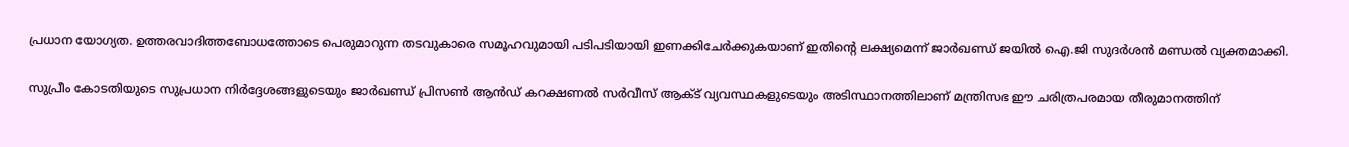പ്രധാന യോഗ്യത. ഉത്തരവാദിത്തബോധത്തോടെ പെരുമാറുന്ന തടവുകാരെ സമൂഹവുമായി പടിപടിയായി ഇണക്കിചേർക്കുകയാണ് ഇതിന്റെ ലക്ഷ്യമെന്ന് ജാർഖണ്ഡ് ജയിൽ ഐ.ജി സുദർശൻ മണ്ഡൽ വ്യക്തമാക്കി.

സുപ്രീം കോടതിയുടെ സുപ്രധാന നിർദ്ദേശങ്ങളുടെയും ജാർഖണ്ഡ് പ്രിസൺ ആൻഡ് കറക്ഷണൽ സർവീസ് ആക്ട് വ്യവസ്ഥകളുടെയും അടിസ്ഥാനത്തിലാണ് മന്ത്രിസഭ ഈ ചരിത്രപരമായ തീരുമാനത്തിന്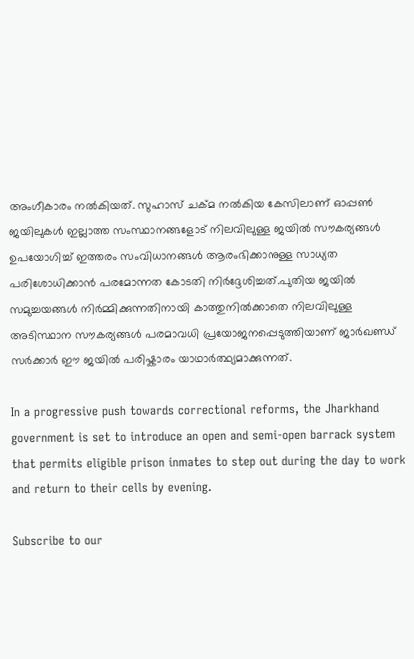അംഗീകാരം നൽകിയത്. സുഹാസ് ചക്മ നൽകിയ കേസിലാണ് ഓപ്പൺ ജയിലുകൾ ഇല്ലാത്ത സംസ്ഥാനങ്ങളോട് നിലവിലുള്ള ജയിൽ സൗകര്യങ്ങൾ ഉപയോഗിച്ച് ഇത്തരം സംവിധാനങ്ങൾ ആരംഭിക്കാനുള്ള സാധ്യത പരിശോധിക്കാൻ പരമോന്നത കോടതി നിർദ്ദേശിച്ചത്.പുതിയ ജയിൽ സമുച്ചയങ്ങൾ നിർമ്മിക്കുന്നതിനായി കാത്തുനിൽക്കാതെ നിലവിലുള്ള അടിസ്ഥാന സൗകര്യങ്ങൾ പരമാവധി പ്രയോജനപ്പെടുത്തിയാണ് ജാർഖണ്ഡ് സർക്കാർ ഈ ജയിൽ പരിഷ്കാരം യാഥാർത്ഥ്യമാക്കുന്നത്.

In a progressive push towards correctional reforms, the Jharkhand government is set to introduce an open and semi-open barrack system that permits eligible prison inmates to step out during the day to work and return to their cells by evening.

Subscribe to our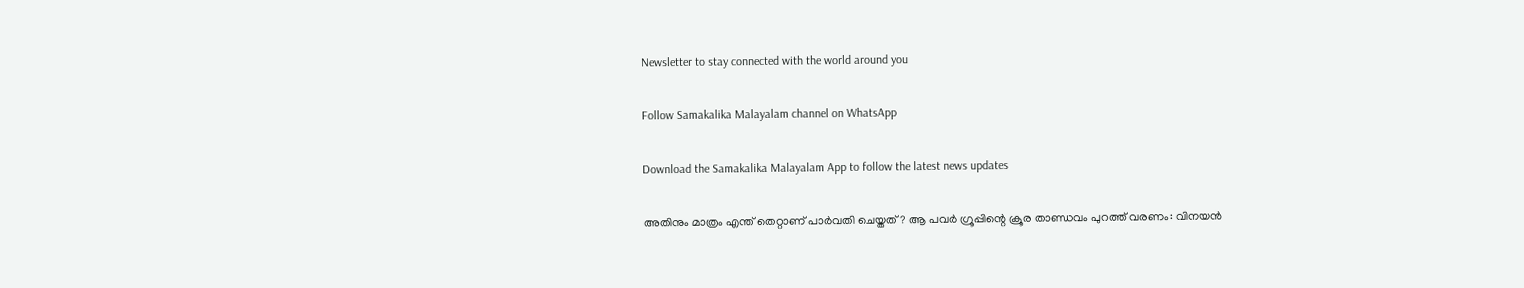Newsletter to stay connected with the world around you

Follow Samakalika Malayalam channel on WhatsApp

Download the Samakalika Malayalam App to follow the latest news updates

അതിനും മാത്രം എന്ത് തെറ്റാണ് പാര്‍വതി ചെയ്തത്? ആ പവര്‍ ഗ്രൂപ്പിന്റെ ക്രൂര താണ്ഡവം പുറത്ത് വരണം: വിനയന്‍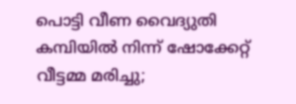പൊട്ടി വീണ വൈദ്യുതി കമ്പിയില്‍ നിന്ന് ഷോക്കേറ്റ് വീട്ടമ്മ മരിച്ചു;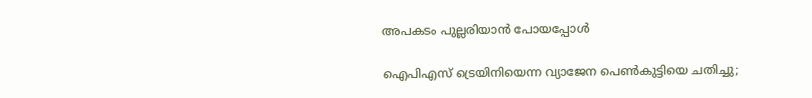അപകടം പുല്ലരിയാന്‍ പോയപ്പോള്‍

ഐപിഎസ് ട്രെയിനിയെന്ന വ്യാജേന പെൺകുട്ടിയെ ചതിച്ചു;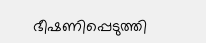ഭീഷണിപ്പെടുത്തി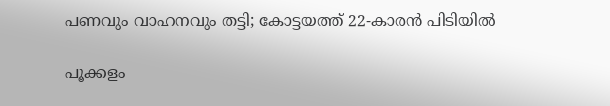പണവും വാഹനവും തട്ടി; കോട്ടയത്ത് 22-കാരൻ പിടിയിൽ

പൂക്കളം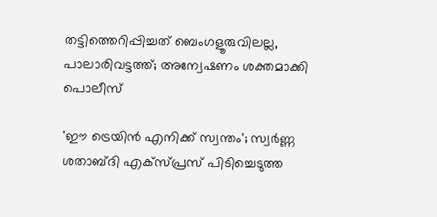തട്ടിത്തെറിപ്പിച്ചത് ബെംഗളൂരുവിലല്ല, പാലാരിവട്ടത്ത്; അന്വേഷണം ശക്തമാക്കി പൊലീസ്

'ഈ ട്രെയിൻ എനിക്ക് സ്വന്തം'; സ്വർണ്ണ ശതാബ്ദി എക്സ്പ്രസ് പിടിച്ചെടുത്ത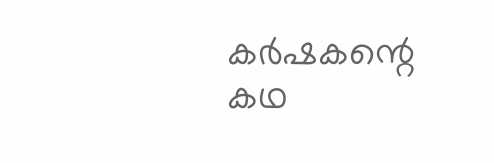കർഷകന്റെ കഥ